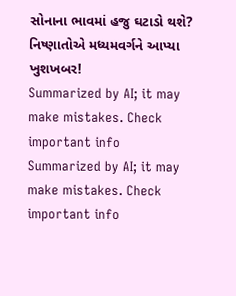સોનાના ભાવમાં હજુ ઘટાડો થશે? નિષ્ણાતોએ મધ્યમવર્ગને આપ્યા ખુશખબર!
Summarized by AI; it may make mistakes. Check important info
Summarized by AI; it may make mistakes. Check important info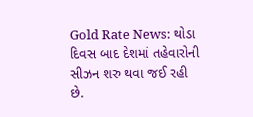Gold Rate News: થોડા દિવસ બાદ દેશમાં તહેવારોની સીઝન શરુ થવા જઈ રહી છે.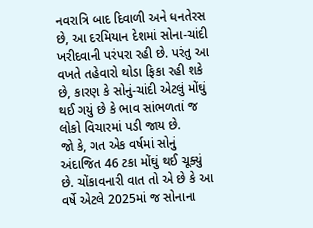નવરાત્રિ બાદ દિવાળી અને ધનતેરસ છે, આ દરમિયાન દેશમાં સોના-ચાંદી ખરીદવાની પરંપરા રહી છે. પરંતુ આ વખતે તહેવારો થોડા ફિકા રહી શકે છે, કારણ કે સોનું-ચાંદી એટલું મોંઘું થઈ ગયું છે કે ભાવ સાંભળતાં જ લોકો વિચારમાં પડી જાય છે.
જો કે, ગત એક વર્ષમાં સોનું અંદાજિત 46 ટકા મોંઘું થઈ ચૂક્યું છે. ચોંકાવનારી વાત તો એ છે કે આ વર્ષે એટલે 2025માં જ સોનાના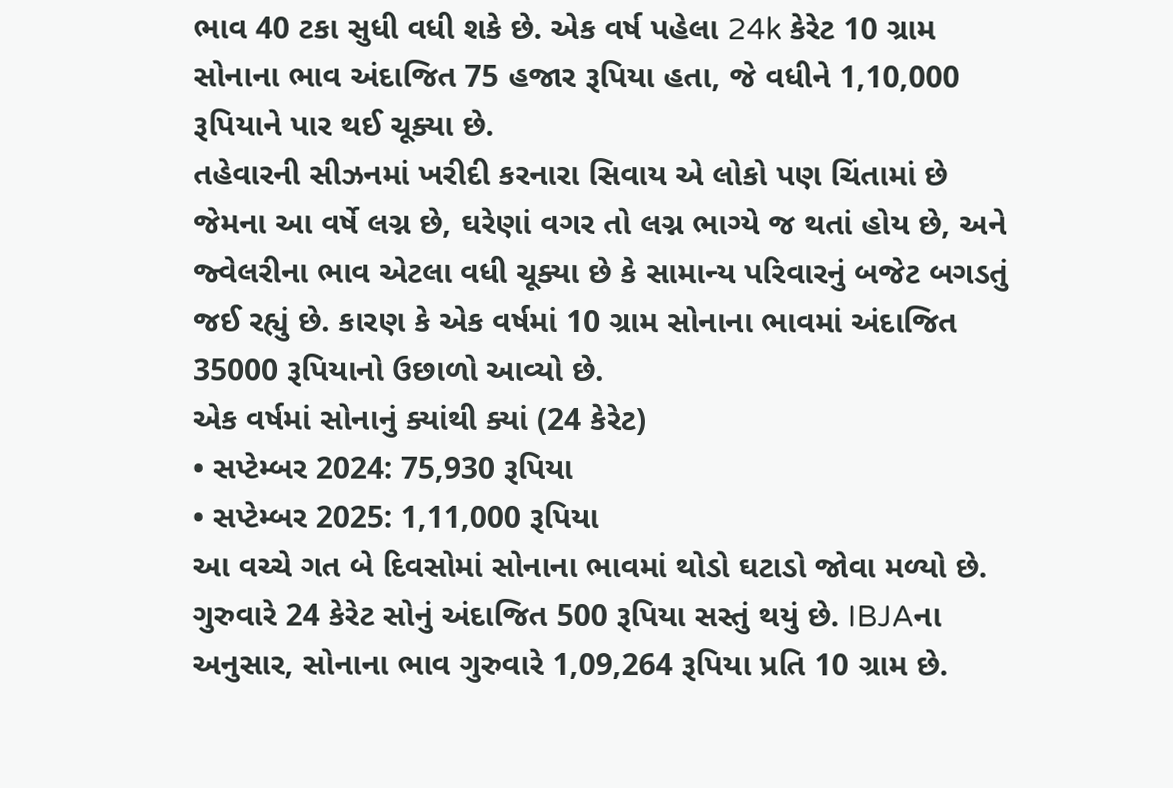ભાવ 40 ટકા સુધી વધી શકે છે. એક વર્ષ પહેલા 24k કેરેટ 10 ગ્રામ સોનાના ભાવ અંદાજિત 75 હજાર રૂપિયા હતા, જે વધીને 1,10,000 રૂપિયાને પાર થઈ ચૂક્યા છે.
તહેવારની સીઝનમાં ખરીદી કરનારા સિવાય એ લોકો પણ ચિંતામાં છે જેમના આ વર્ષે લગ્ન છે, ઘરેણાં વગર તો લગ્ન ભાગ્યે જ થતાં હોય છે, અને જ્વેલરીના ભાવ એટલા વધી ચૂક્યા છે કે સામાન્ય પરિવારનું બજેટ બગડતું જઈ રહ્યું છે. કારણ કે એક વર્ષમાં 10 ગ્રામ સોનાના ભાવમાં અંદાજિત 35000 રૂપિયાનો ઉછાળો આવ્યો છે.
એક વર્ષમાં સોનાનું ક્યાંથી ક્યાં (24 કેરેટ)
• સપ્ટેમ્બર 2024: 75,930 રૂપિયા
• સપ્ટેમ્બર 2025: 1,11,000 રૂપિયા
આ વચ્ચે ગત બે દિવસોમાં સોનાના ભાવમાં થોડો ઘટાડો જોવા મળ્યો છે. ગુરુવારે 24 કેરેટ સોનું અંદાજિત 500 રૂપિયા સસ્તું થયું છે. IBJAના અનુસાર, સોનાના ભાવ ગુરુવારે 1,09,264 રૂપિયા પ્રતિ 10 ગ્રામ છે.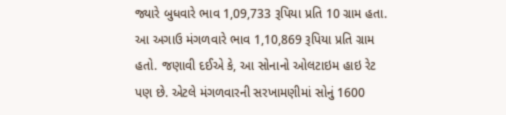જ્યારે બુધવારે ભાવ 1,09,733 રૂપિયા પ્રતિ 10 ગ્રામ હતા. આ અગાઉ મંગળવારે ભાવ 1,10,869 રૂપિયા પ્રતિ ગ્રામ હતો. જણાવી દઈએ કે, આ સોનાનો ઓલટાઇમ હાઇ રેટ પણ છે. એટલે મંગળવારની સરખામણીમાં સોનું 1600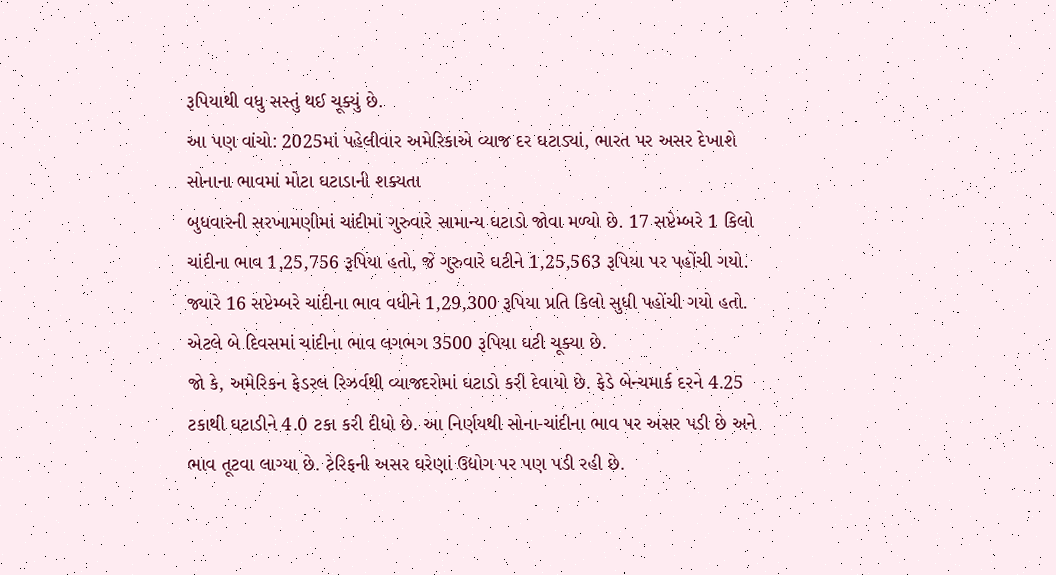રૂપિયાથી વધુ સસ્તું થઈ ચૂક્યું છે.
આ પણ વાંચો: 2025માં પહેલીવાર અમેરિકાએ વ્યાજ દર ઘટાડ્યાં, ભારત પર અસર દેખાશે
સોનાના ભાવમાં મોટા ઘટાડાની શક્યતા
બુધવારની સરખામણીમાં ચાંદીમાં ગુરુવારે સામાન્ય ઘટાડો જોવા મળ્યો છે. 17 સપ્ટેમ્બરે 1 કિલો ચાંદીના ભાવ 1,25,756 રૂપિયા હતો, જે ગુરુવારે ઘટીને 1,25,563 રૂપિયા પર પહોંચી ગયો. જ્યારે 16 સપ્ટેમ્બરે ચાંદીના ભાવ વધીને 1,29,300 રૂપિયા પ્રતિ કિલો સુધી પહોંચી ગયો હતો. એટલે બે દિવસમાં ચાંદીના ભાવ લગભગ 3500 રૂપિયા ઘટી ચૂક્યા છે.
જો કે, અમેરિકન ફેડરલ રિઝર્વથી વ્યાજદરોમાં ઘટાડો કરી દેવાયો છે. ફેડે બેન્ચમાર્ક દરને 4.25 ટકાથી ઘટાડીને 4.0 ટકા કરી દીધો છે. આ નિર્ણયથી સોના-ચાંદીના ભાવ પર અસર પડી છે અને ભાવ તૂટવા લાગ્યા છે. ટેરિફની અસર ઘરેણાં ઉદ્યોગ પર પણ પડી રહી છે.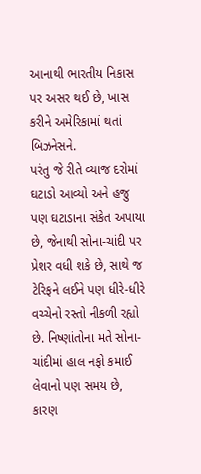આનાથી ભારતીય નિકાસ પર અસર થઈ છે, ખાસ કરીને અમેરિકામાં થતાં બિઝનેસને.
પરંતુ જે રીતે વ્યાજ દરોમાં ઘટાડો આવ્યો અને હજુ પણ ઘટાડાના સંકેત અપાયા છે, જેનાથી સોના-ચાંદી પર પ્રેશર વધી શકે છે, સાથે જ ટેરિફને લઈને પણ ધીરે-ધીરે વચ્ચેનો રસ્તો નીકળી રહ્યો છે. નિષ્ણાંતોના મતે સોના-ચાંદીમાં હાલ નફો કમાઈ લેવાનો પણ સમય છે, કારણ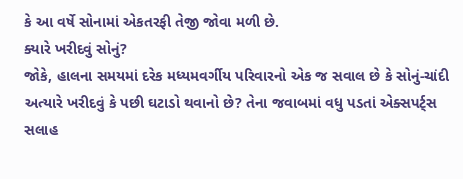કે આ વર્ષે સોનામાં એકતરફી તેજી જોવા મળી છે.
ક્યારે ખરીદવું સોનું?
જોકે, હાલના સમયમાં દરેક મધ્યમવર્ગીય પરિવારનો એક જ સવાલ છે કે સોનું-ચાંદી અત્યારે ખરીદવું કે પછી ઘટાડો થવાનો છે? તેના જવાબમાં વધુ પડતાં એક્સપર્ટ્સ સલાહ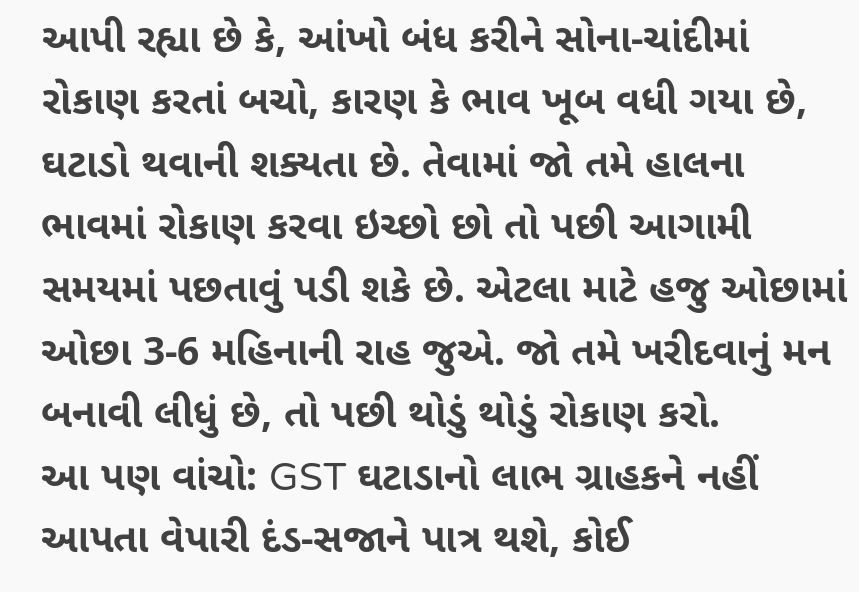આપી રહ્યા છે કે, આંખો બંધ કરીને સોના-ચાંદીમાં રોકાણ કરતાં બચો, કારણ કે ભાવ ખૂબ વધી ગયા છે, ઘટાડો થવાની શક્યતા છે. તેવામાં જો તમે હાલના ભાવમાં રોકાણ કરવા ઇચ્છો છો તો પછી આગામી સમયમાં પછતાવું પડી શકે છે. એટલા માટે હજુ ઓછામાં ઓછા 3-6 મહિનાની રાહ જુએ. જો તમે ખરીદવાનું મન બનાવી લીધું છે, તો પછી થોડું થોડું રોકાણ કરો.
આ પણ વાંચો: GST ઘટાડાનો લાભ ગ્રાહકને નહીં આપતા વેપારી દંડ-સજાને પાત્ર થશે, કોઈ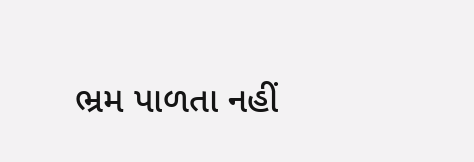ભ્રમ પાળતા નહીં